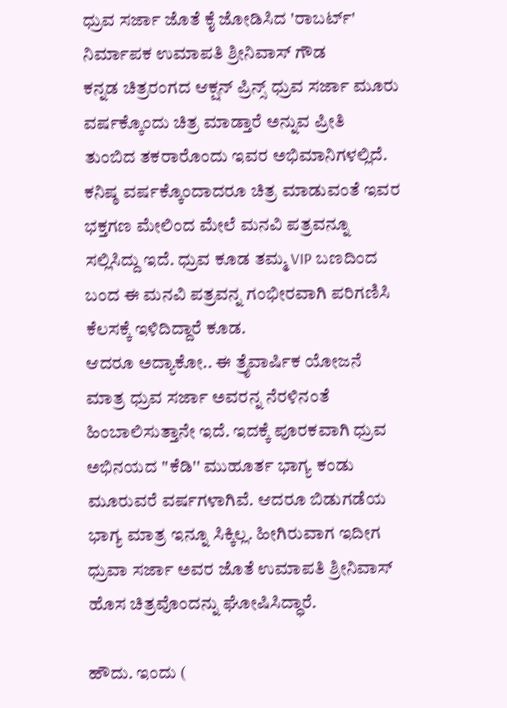ಧ್ರುವ ಸರ್ಜಾ ಜೊತೆ ಕೈ ಜೋಡಿಸಿದ 'ರಾಬರ್ಟ್' ನಿರ್ಮಾಪಕ ಉಮಾಪತಿ ಶ್ರೀನಿವಾಸ್ ಗೌಡ
ಕನ್ನಡ ಚಿತ್ರರಂಗದ ಆಕ್ಷನ್ ಪ್ರಿನ್ಸ್ ಧ್ರುವ ಸರ್ಜಾ ಮೂರು ವರ್ಷಕ್ಕೊಂದು ಚಿತ್ರ ಮಾಡ್ತಾರೆ ಅನ್ನುವ ಪ್ರೀತಿ ತುಂಬಿದ ತಕರಾರೊಂದು ಇವರ ಅಭಿಮಾನಿಗಳಲ್ಲಿದೆ. ಕನಿಷ್ಠ ವರ್ಷಕ್ಕೊಂದಾದರೂ ಚಿತ್ರ ಮಾಡುವಂತೆ ಇವರ ಭಕ್ತಗಣ ಮೇಲಿಂದ ಮೇಲೆ ಮನವಿ ಪತ್ರವನ್ನೂ ಸಲ್ಲಿಸಿದ್ದು ಇದೆ. ಧ್ರುವ ಕೂಡ ತಮ್ಮ VIP ಬಣದಿಂದ ಬಂದ ಈ ಮನವಿ ಪತ್ರವನ್ನ ಗಂಭೀರವಾಗಿ ಪರಿಗಣಿಸಿ ಕೆಲಸಕ್ಕೆ ಇಳಿದಿದ್ದಾರೆ ಕೂಡ.
ಆದರೂ ಅದ್ಯಾಕೋ.. ಈ ತ್ರೈವಾರ್ಷಿಕ ಯೋಜನೆ ಮಾತ್ರ ಧ್ರುವ ಸರ್ಜಾ ಅವರನ್ನ ನೆರಳಿನಂತೆ ಹಿಂಬಾಲಿಸುತ್ತಾನೇ ಇದೆ. ಇದಕ್ಕೆ ಪೂರಕವಾಗಿ ಧ್ರುವ ಅಭಿನಯದ ''ಕೆಡಿ'' ಮುಹೂರ್ತ ಭಾಗ್ಯ ಕಂಡು ಮೂರುವರೆ ವರ್ಷಗಳಾಗಿವೆ. ಆದರೂ ಬಿಡುಗಡೆಯ ಭಾಗ್ಯ ಮಾತ್ರ ಇನ್ನೂ ಸಿಕ್ಕಿಲ್ಲ. ಹೀಗಿರುವಾಗ ಇದೀಗ ಧ್ರುವಾ ಸರ್ಜಾ ಅವರ ಜೊತೆ ಉಮಾಪತಿ ಶ್ರೀನಿವಾಸ್ ಹೊಸ ಚಿತ್ರವೊಂದನ್ನು ಘೋಷಿಸಿದ್ಧಾರೆ.

ಹೌದು. ಇಂದು (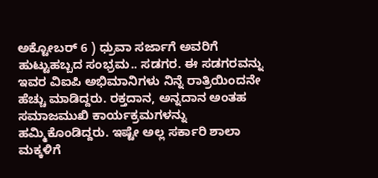ಅಕ್ಟೋಬರ್ 6 ) ಧ್ರುವಾ ಸರ್ಜಾಗೆ ಅವರಿಗೆ ಹುಟ್ಟುಹಬ್ಬದ ಸಂಭ್ರಮ.. ಸಡಗರ. ಈ ಸಡಗರವನ್ನು ಇವರ ವಿಐಪಿ ಅಭಿಮಾನಿಗಳು ನಿನ್ನೆ ರಾತ್ರಿಯಿಂದನೇ ಹೆಚ್ಚು ಮಾಡಿದ್ದರು. ರಕ್ತದಾನ, ಅನ್ನದಾನ ಅಂತಹ ಸಮಾಜಮುಖಿ ಕಾರ್ಯಕ್ರಮಗಳನ್ನು ಹಮ್ಮಿಕೊಂಡಿದ್ದರು. ಇಷ್ಟೇ ಅಲ್ಲ ಸರ್ಕಾರಿ ಶಾಲಾ ಮಕ್ಕಳಿಗೆ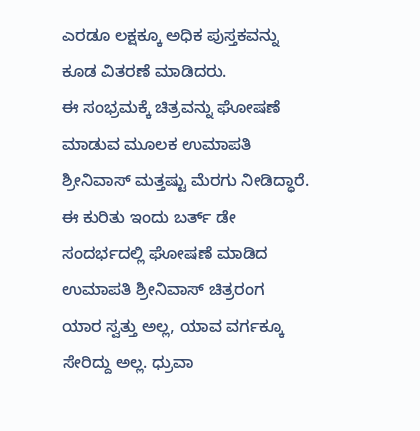ಎರಡೂ ಲಕ್ಷಕ್ಕೂ ಅಧಿಕ ಪುಸ್ತಕವನ್ನು ಕೂಡ ವಿತರಣೆ ಮಾಡಿದರು.
ಈ ಸಂಭ್ರಮಕ್ಕೆ ಚಿತ್ರವನ್ನು ಘೋಷಣೆ ಮಾಡುವ ಮೂಲಕ ಉಮಾಪತಿ ಶ್ರೀನಿವಾಸ್ ಮತ್ತಷ್ಟು ಮೆರಗು ನೀಡಿದ್ಧಾರೆ. ಈ ಕುರಿತು ಇಂದು ಬರ್ತ್ ಡೇ ಸಂದರ್ಭದಲ್ಲಿ ಘೋಷಣೆ ಮಾಡಿದ ಉಮಾಪತಿ ಶ್ರೀನಿವಾಸ್ ಚಿತ್ರರಂಗ ಯಾರ ಸ್ವತ್ತು ಅಲ್ಲ, ಯಾವ ವರ್ಗಕ್ಕೂ ಸೇರಿದ್ದು ಅಲ್ಲ. ಧ್ರುವಾ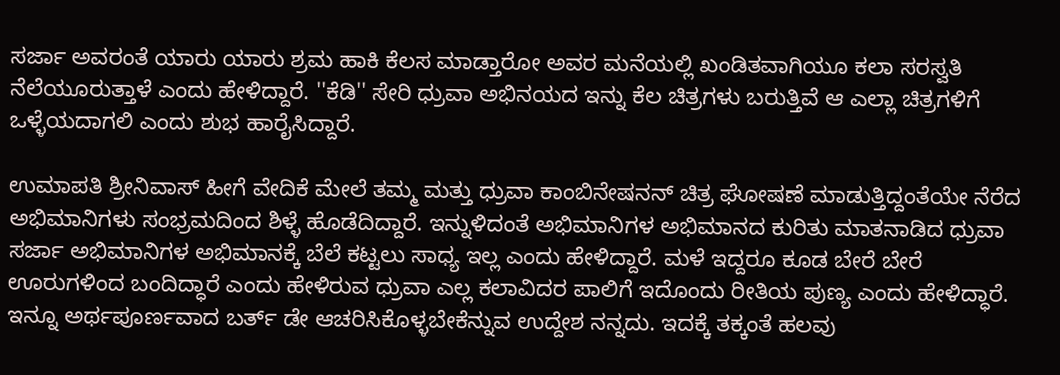ಸರ್ಜಾ ಅವರಂತೆ ಯಾರು ಯಾರು ಶ್ರಮ ಹಾಕಿ ಕೆಲಸ ಮಾಡ್ತಾರೋ ಅವರ ಮನೆಯಲ್ಲಿ ಖಂಡಿತವಾಗಿಯೂ ಕಲಾ ಸರಸ್ವತಿ ನೆಲೆಯೂರುತ್ತಾಳೆ ಎಂದು ಹೇಳಿದ್ದಾರೆ. ''ಕೆಡಿ'' ಸೇರಿ ಧ್ರುವಾ ಅಭಿನಯದ ಇನ್ನು ಕೆಲ ಚಿತ್ರಗಳು ಬರುತ್ತಿವೆ ಆ ಎಲ್ಲಾ ಚಿತ್ರಗಳಿಗೆ ಒಳ್ಳೆಯದಾಗಲಿ ಎಂದು ಶುಭ ಹಾರೈಸಿದ್ದಾರೆ.

ಉಮಾಪತಿ ಶ್ರೀನಿವಾಸ್ ಹೀಗೆ ವೇದಿಕೆ ಮೇಲೆ ತಮ್ಮ ಮತ್ತು ಧ್ರುವಾ ಕಾಂಬಿನೇಷನನ್ ಚಿತ್ರ ಘೋಷಣೆ ಮಾಡುತ್ತಿದ್ದಂತೆಯೇ ನೆರೆದ ಅಭಿಮಾನಿಗಳು ಸಂಭ್ರಮದಿಂದ ಶಿಳ್ಳೆ ಹೊಡೆದಿದ್ದಾರೆ. ಇನ್ನುಳಿದಂತೆ ಅಭಿಮಾನಿಗಳ ಅಭಿಮಾನದ ಕುರಿತು ಮಾತನಾಡಿದ ಧ್ರುವಾ ಸರ್ಜಾ ಅಭಿಮಾನಿಗಳ ಅಭಿಮಾನಕ್ಕೆ ಬೆಲೆ ಕಟ್ಟಲು ಸಾಧ್ಯ ಇಲ್ಲ ಎಂದು ಹೇಳಿದ್ದಾರೆ. ಮಳೆ ಇದ್ದರೂ ಕೂಡ ಬೇರೆ ಬೇರೆ ಊರುಗಳಿಂದ ಬಂದಿದ್ಧಾರೆ ಎಂದು ಹೇಳಿರುವ ಧ್ರುವಾ ಎಲ್ಲ ಕಲಾವಿದರ ಪಾಲಿಗೆ ಇದೊಂದು ರೀತಿಯ ಪುಣ್ಯ ಎಂದು ಹೇಳಿದ್ಧಾರೆ.
ಇನ್ನೂ ಅರ್ಥಪೂರ್ಣವಾದ ಬರ್ತ್ ಡೇ ಆಚರಿಸಿಕೊಳ್ಳಬೇಕೆನ್ನುವ ಉದ್ದೇಶ ನನ್ನದು. ಇದಕ್ಕೆ ತಕ್ಕಂತೆ ಹಲವು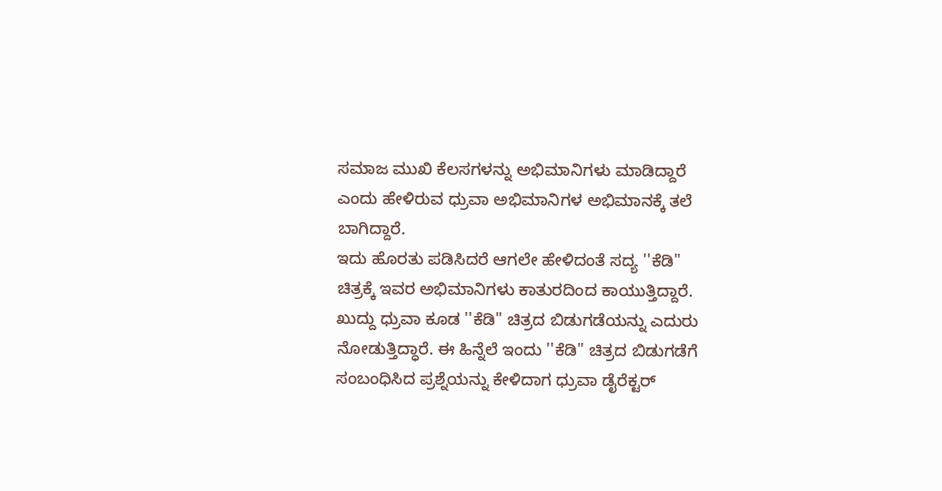ಸಮಾಜ ಮುಖಿ ಕೆಲಸಗಳನ್ನು ಅಭಿಮಾನಿಗಳು ಮಾಡಿದ್ದಾರೆ ಎಂದು ಹೇಳಿರುವ ಧ್ರುವಾ ಅಭಿಮಾನಿಗಳ ಅಭಿಮಾನಕ್ಕೆ ತಲೆ ಬಾಗಿದ್ದಾರೆ.
ಇದು ಹೊರತು ಪಡಿಸಿದರೆ ಆಗಲೇ ಹೇಳಿದಂತೆ ಸದ್ಯ ''ಕೆಡಿ'' ಚಿತ್ರಕ್ಕೆ ಇವರ ಅಭಿಮಾನಿಗಳು ಕಾತುರದಿಂದ ಕಾಯುತ್ತಿದ್ದಾರೆ. ಖುದ್ದು ಧ್ರುವಾ ಕೂಡ ''ಕೆಡಿ'' ಚಿತ್ರದ ಬಿಡುಗಡೆಯನ್ನು ಎದುರು ನೋಡುತ್ತಿದ್ಧಾರೆ. ಈ ಹಿನ್ನೆಲೆ ಇಂದು ''ಕೆಡಿ'' ಚಿತ್ರದ ಬಿಡುಗಡೆಗೆ ಸಂಬಂಧಿಸಿದ ಪ್ರಶ್ನೆಯನ್ನು ಕೇಳಿದಾಗ ಧ್ರುವಾ ಡೈರೆಕ್ಟರ್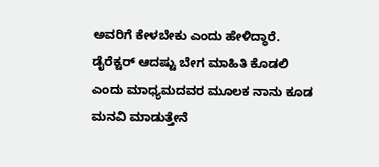ಅವರಿಗೆ ಕೇಳಬೇಕು ಎಂದು ಹೇಳಿದ್ಧಾರೆ. ಡೈರೆಕ್ಟರ್ ಆದಷ್ಟು ಬೇಗ ಮಾಹಿತಿ ಕೊಡಲಿ ಎಂದು ಮಾಧ್ಯಮದವರ ಮೂಲಕ ನಾನು ಕೂಡ ಮನವಿ ಮಾಡುತ್ತೇನೆ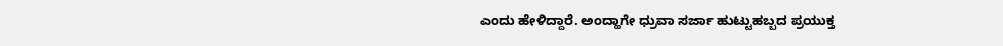ಎಂದು ಹೇಳಿದ್ದಾರೆ. ಅಂದ್ಹಾಗೇ ಧ್ರುವಾ ಸರ್ಜಾ ಹುಟ್ಟುಹಬ್ಬದ ಪ್ರಯುಕ್ತ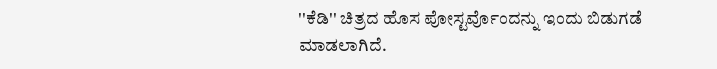''ಕೆಡಿ'' ಚಿತ್ರದ ಹೊಸ ಪೋಸ್ಟರ್ವೊಂದನ್ನು ಇಂದು ಬಿಡುಗಡೆ ಮಾಡಲಾಗಿದೆ.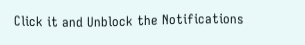Click it and Unblock the Notifications